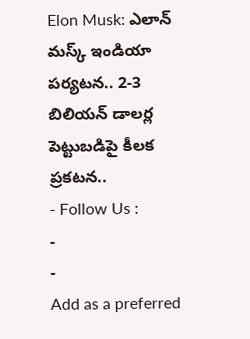Elon Musk: ఎలాన్ మస్క్ ఇండియా పర్యటన.. 2-3 బిలియన్ డాలర్ల పెట్టుబడిపై కీలక ప్రకటన..
- Follow Us :
-
-
Add as a preferred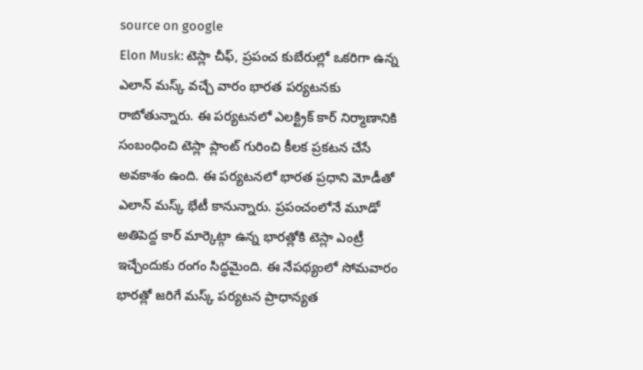source on google
Elon Musk: టెస్లా చీఫ్, ప్రపంచ కుబేరుల్లో ఒకరిగా ఉన్న ఎలాన్ మస్క్ వచ్చే వారం భారత పర్యటనకు రాబోతున్నారు. ఈ పర్యటనలో ఎలక్ట్రిక్ కార్ నిర్మాణానికి సంబంధించి టెస్లా ప్లాంట్ గురించి కీలక ప్రకటన చేసే అవకాశం ఉంది. ఈ పర్యటనలో భారత ప్రధాని మోడీతో ఎలాన్ మస్క్ భేటీ కానున్నారు. ప్రపంచంలోనే మూడో అతిపెద్ద కార్ మార్కెట్గా ఉన్న భారత్లోకి టెస్లా ఎంట్రీ ఇచ్చేందుకు రంగం సిద్ధమైంది. ఈ నేపథ్యంలో సోమవారం భారత్లో జరిగే మస్క్ పర్యటన ప్రాధాన్యత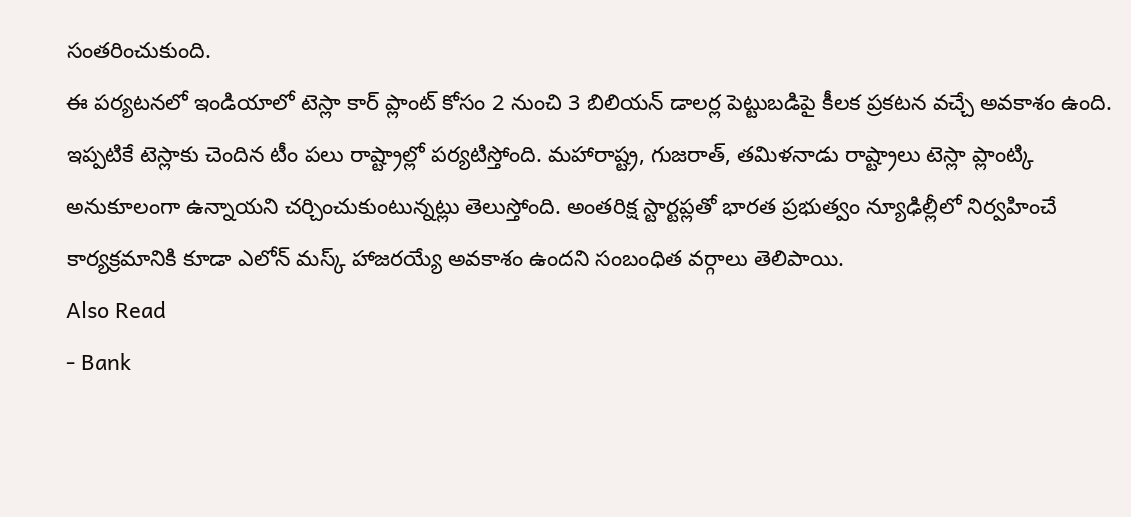సంతరించుకుంది.
ఈ పర్యటనలో ఇండియాలో టెస్లా కార్ ప్లాంట్ కోసం 2 నుంచి 3 బిలియన్ డాలర్ల పెట్టుబడిపై కీలక ప్రకటన వచ్చే అవకాశం ఉంది. ఇప్పటికే టెస్లాకు చెందిన టీం పలు రాష్ట్రాల్లో పర్యటిస్తోంది. మహారాష్ట్ర, గుజరాత్, తమిళనాడు రాష్ట్రాలు టెస్లా ప్లాంట్కి అనుకూలంగా ఉన్నాయని చర్చించుకుంటున్నట్లు తెలుస్తోంది. అంతరిక్ష స్టార్టప్లతో భారత ప్రభుత్వం న్యూఢిల్లీలో నిర్వహించే కార్యక్రమానికి కూడా ఎలోన్ మస్క్ హాజరయ్యే అవకాశం ఉందని సంబంధిత వర్గాలు తెలిపాయి.
Also Read
- Bank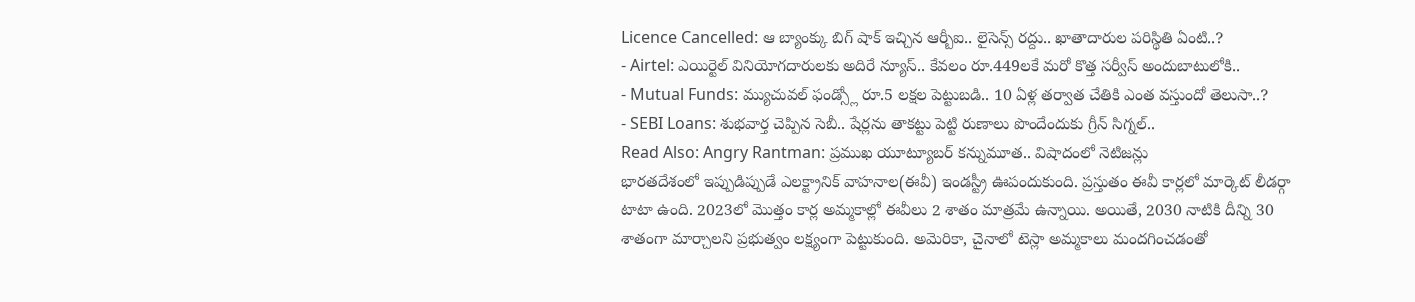Licence Cancelled: ఆ బ్యాంక్కు బిగ్ షాక్ ఇచ్చిన ఆర్బీఐ.. లైసెన్స్ రద్దు.. ఖాతాదారుల పరిస్థితి ఏంటి..?
- Airtel: ఎయిర్టెల్ వినియోగదారులకు అదిరే న్యూస్.. కేవలం రూ.449లకే మరో కొత్త సర్వీస్ అందుబాటులోకి..
- Mutual Funds: మ్యుచువల్ ఫండ్స్లో రూ.5 లక్షల పెట్టుబడి.. 10 ఏళ్ల తర్వాత చేతికి ఎంత వస్తుందో తెలుసా..?
- SEBI Loans: శుభవార్త చెప్పిన సెబీ.. షేర్లను తాకట్టు పెట్టి రుణాలు పొందేందుకు గ్రీన్ సిగ్నల్..
Read Also: Angry Rantman: ప్రముఖ యూట్యూబర్ కన్నుమూత.. విషాదంలో నెటిజన్లు
భారతదేశంలో ఇప్పుడిప్పుడే ఎలక్ట్రానిక్ వాహనాల(ఈవీ) ఇండస్ట్రీ ఊపందుకుంది. ప్రస్తుతం ఈవీ కార్లలో మార్కెట్ లీడర్గా టాటా ఉంది. 2023లో మొత్తం కార్ల అమ్మకాల్లో ఈవీలు 2 శాతం మాత్రమే ఉన్నాయి. అయితే, 2030 నాటికి దీన్ని 30 శాతంగా మార్చాలని ప్రభుత్వం లక్ష్యంగా పెట్టుకుంది. అమెరికా, చైనాలో టెస్లా అమ్మకాలు మందగించడంతో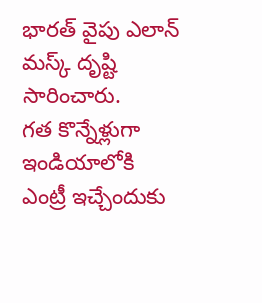భారత్ వైపు ఎలాన్ మస్క్ దృష్టి సారించారు.
గత కొన్నేళ్లుగా ఇండియాలోకి ఎంట్రీ ఇచ్చేందుకు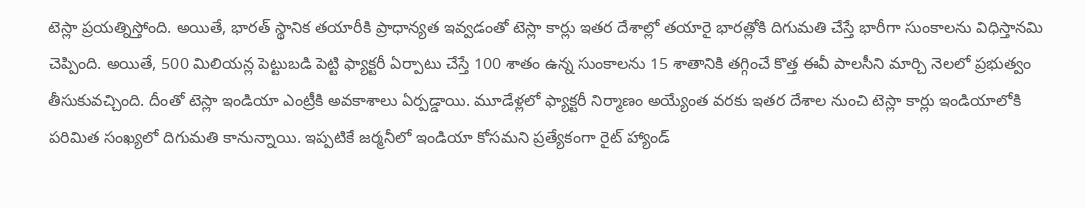టెస్లా ప్రయత్నిస్తోంది. అయితే, భారత్ స్థానిక తయారీకి ప్రాధాన్యత ఇవ్వడంతో టెస్లా కార్లు ఇతర దేశాల్లో తయారై భారత్లోకి దిగుమతి చేస్తే భారీగా సుంకాలను విధిస్తానమి చెప్పింది. అయితే, 500 మిలియన్ల పెట్టుబడి పెట్టి ఫ్యాక్టరీ ఏర్పాటు చేస్తే 100 శాతం ఉన్న సుంకాలను 15 శాతానికి తగ్గించే కొత్త ఈవీ పాలసీని మార్చి నెలలో ప్రభుత్వం తీసుకువచ్చింది. దీంతో టెస్లా ఇండియా ఎంట్రీకి అవకాశాలు ఏర్పడ్డాయి. మూడేళ్లలో ఫ్యాక్టరీ నిర్మాణం అయ్యేంత వరకు ఇతర దేశాల నుంచి టెస్లా కార్లు ఇండియాలోకి పరిమిత సంఖ్యలో దిగుమతి కానున్నాయి. ఇప్పటికే జర్మనీలో ఇండియా కోసమని ప్రత్యేకంగా రైట్ హ్యాండ్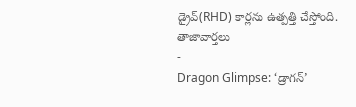డ్రైవ్(RHD) కార్లను ఉత్పత్తి చేస్తోంది.
తాజావార్తలు
-
Dragon Glimpse: ‘డ్రాగన్’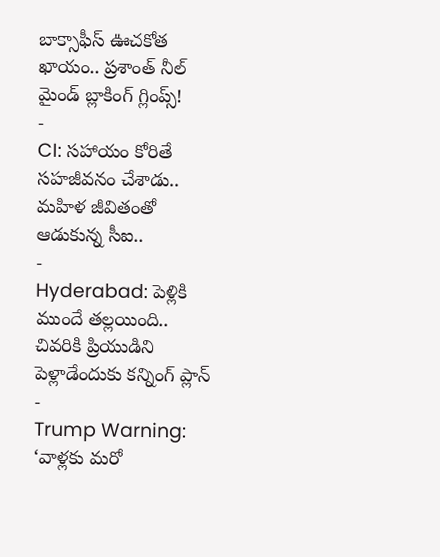బాక్సాఫీస్ ఊచకోత ఖాయం.. ప్రశాంత్ నీల్ మైండ్ బ్లాకింగ్ గ్లింప్స్!
-
CI: సహాయం కోరితే సహజీవనం చేశాడు.. మహిళ జీవితంతో ఆడుకున్న సీఐ..
-
Hyderabad: పెళ్లికి ముందే తల్లయింది.. చివరికి ప్రియుడిని పెళ్లాడేందుకు కన్నింగ్ ప్లాన్
-
Trump Warning: ‘వాళ్లకు మరో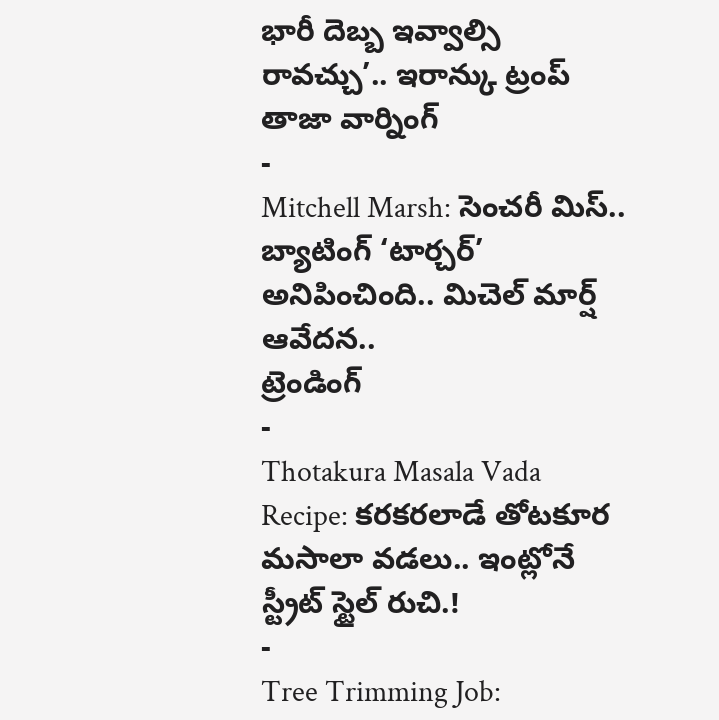భారీ దెబ్బ ఇవ్వాల్సి రావచ్చు’.. ఇరాన్కు ట్రంప్ తాజా వార్నింగ్
-
Mitchell Marsh: సెంచరీ మిస్.. బ్యాటింగ్ ‘టార్చర్’ అనిపించింది.. మిచెల్ మార్ష్ ఆవేదన..
ట్రెండింగ్
-
Thotakura Masala Vada Recipe: కరకరలాడే తోటకూర మసాలా వడలు.. ఇంట్లోనే స్ట్రీట్ స్టైల్ రుచి.!
-
Tree Trimming Job: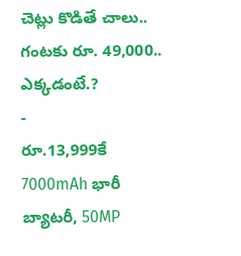చెట్లు కొడితే చాలు.. గంటకు రూ. 49,000.. ఎక్కడంటే.?
-
రూ.13,999కే 7000mAh భారీ బ్యాటరీ, 50MP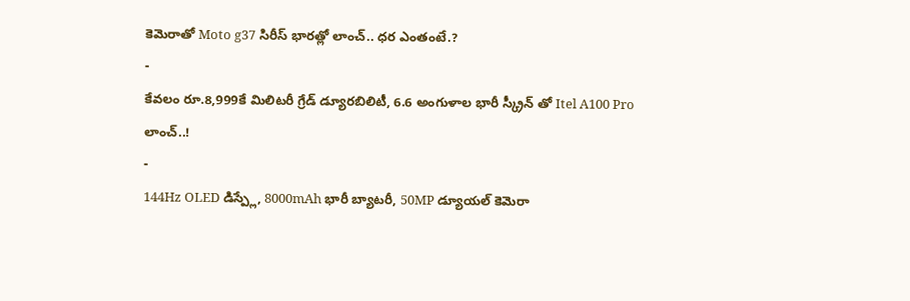కెమెరాతో Moto g37 సిరీస్ భారత్లో లాంచ్.. ధర ఎంతంటే.?
-
కేవలం రూ.8,999కే మిలిటరీ గ్రేడ్ డ్యూరబిలిటీ, 6.6 అంగుళాల భారీ స్క్రీన్ తో Itel A100 Pro లాంచ్..!
-
144Hz OLED డిస్ప్లే, 8000mAh భారీ బ్యాటరీ, 50MP డ్యూయల్ కెమెరా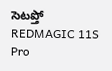సెటప్తో REDMAGIC 11S Pro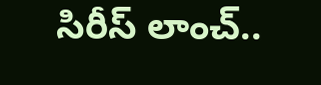సిరీస్ లాంచ్..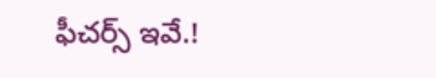ఫీచర్స్ ఇవే.!